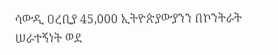ሳውዲ ዐረቢያ 45,000 ኢትዮጵያውያንን በኮንትራት ሠራተኝነት ወደ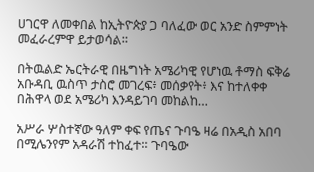ሀገርዋ ለመቀበል ከኢትዮጵያ ጋ ባለፈው ወር አንድ ስምምነት መፈራረምዋ ይታወሳል።

በትዉልድ ኤርትራዊ በዜግነት አሜሪካዊ የሆነዉ ቶማስ ፍቅሬ አቡዳቢ ዉስጥ ታስሮ መገረፍ፥ መሰቃየት፥ እና ከተለቀቀ በሕዋላ ወደ አሜሪካ እንዳይገባ መከልከ…

አሥራ ሦስተኛው ዓለም ቀፍ የጤና ጉባዔ ዛሬ በአዲስ አበባ በሚሌንየም አዳራሽ ተከፈተ። ጉባዔው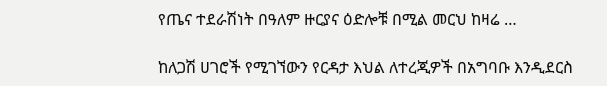የጤና ተደራሽነት በዓለም ዙርያና ዕድሎቹ በሚል መርህ ከዛሬ …

ከለጋሽ ሀገሮች የሚገኘውን የርዳታ እህል ለተረጂዎች በአግባቡ እንዲደርስ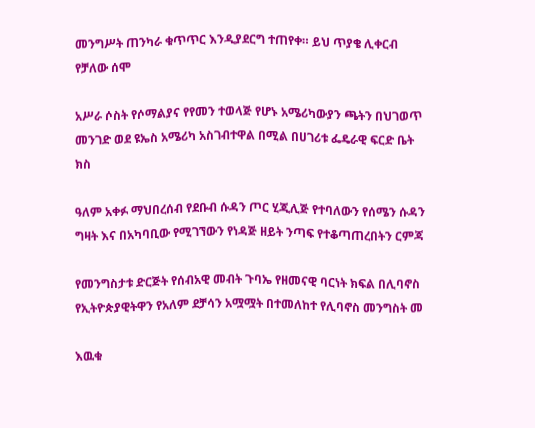መንግሥት ጠንካራ ቁጥጥር እንዲያደርግ ተጠየቀ። ይህ ጥያቄ ሊቀርብ የቻለው ሰሞ

አሥራ ሶስት የሶማልያና የየመን ተወላጅ የሆኑ አሜሪካውያን ጫትን በህገወጥ መንገድ ወደ ዩኤስ አሜሪካ አስገብተዋል በሚል በሀገሪቱ ፌዴራዊ ፍርድ ቤት ክስ

ዓለም አቀፉ ማህበረሰብ የደቡብ ሱዳን ጦር ሂጂሊጅ የተባለውን የሰሜን ሱዳን ግዛት እና በአካባቢው የሚገኘውን የነዳጅ ዘይት ንጣፍ የተቆጣጠረበትን ርምጃ

የመንግስታቱ ድርጅት የሰብአዊ መብት ጉባኤ የዘመናዊ ባርነት ክፍል በሊባኖስ የኢትዮጵያዊትዋን የአለም ደቻሳን አሟሟት በተመለከተ የሊባኖስ መንግስት መ

እዉቁ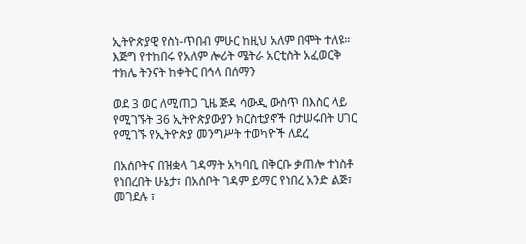ኢትዮጵያዊ የስነ-ጥበብ ምሁር ከዚህ አለም በሞት ተለዩ። እጅግ የተከበሩ የአለም ሎሪት ሜትራ አርቲስት አፈወርቅ ተክሌ ትንናት ከቀትር በኅላ በሰማን

ወደ 3 ወር ለሚጠጋ ጊዜ ጅዳ ሳውዲ ውስጥ በእስር ላይ የሚገኙት 36 ኢትዮጵያውያን ክርስቲያኖች በታሠሩበት ሀገር የሚገኙ የኢትዮጵያ መንግሥት ተወካዮች ለደረ

በአሰቦትና በዝቋላ ገዳማት አካባቢ በቅርቡ ቃጠሎ ተነስቶ የነበረበት ሁኔታ፣ በአሰቦት ገዳም ይማር የነበረ አንድ ልጅ፣ መገደሉ ፣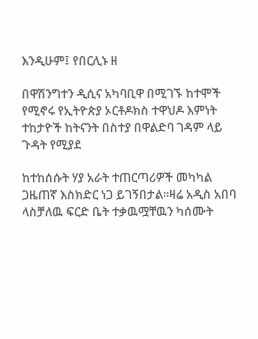እንዲሁም፤ የበርሊኑ ዘ

በዋሽንግተን ዲሲና አካባቢዋ በሚገኙ ከተሞች የሚኖሩ የኢትዮጵያ ኦርቶዶክስ ተዋህዶ እምነት ተከታዮች ከትናንት በስተያ በዋልድባ ገዳም ላይ ጉዳት የሚያደ

ከተከሰሱት ሃያ አራት ተጠርጣሪዎች መካካል ጋዜጠኛ እስክድር ነጋ ይገኝበታል።ዛሬ አዲስ አበባ ላስቻለዉ ፍርድ ቤት ተቃዉሟቸዉን ካሰሙት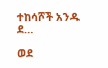ተከሳሾች አንዱ ደ…

ወደ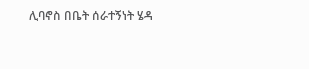ሊባኖስ በቤት ሰራተኝነት ሄዳ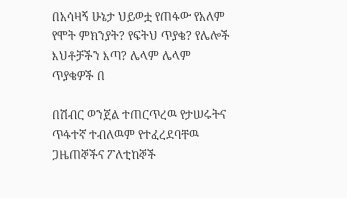በአሳዛኝ ሁኔታ ህይወቷ የጠፋው የአለም የሞት ምክንያት? የፍትህ ጥያቄ? የሌሎች እህቶቻችን እጣ? ሌላም ሌላም ጥያቄዎች በ

በሽብር ወንጀል ተጠርጥረዉ የታሠሩትና ጥፋተኛ ተብለዉም የተፈረደባቸዉ ጋዜጠኞችና ፖለቲከኞች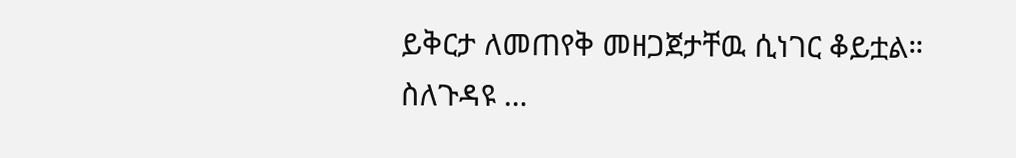ይቅርታ ለመጠየቅ መዘጋጀታቸዉ ሲነገር ቆይቷል። ስለጉዳዩ …